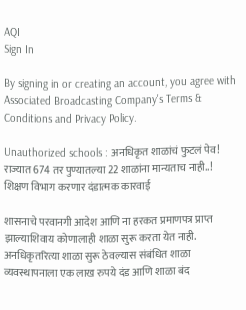AQI
Sign In

By signing in or creating an account, you agree with Associated Broadcasting Company's Terms & Conditions and Privacy Policy.

Unauthorized schools : अनधिकृत शाळांचं फुटलं पेव! राज्यात 674 तर पुण्यातल्या 22 शाळांना मान्यताच नाही..! शिक्षण विभाग करणार दंडात्मक कारवाई

शासनाचे परवानगी आदेश आणि ना हरकत प्रमाणपत्र प्राप्त झाल्याशिवाय कोणालाही शाळा सुरू करता येत नाही. अनधिकृतरित्या शाळा सुरू ठेवल्यास संबंधित शाळा व्यवस्थापनाला एक लाख रुपये दंड आणि शाळा बंद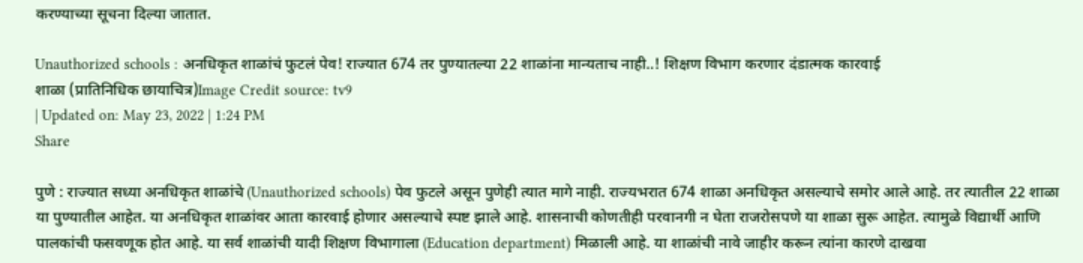करण्याच्या सूचना दिल्या जातात.

Unauthorized schools : अनधिकृत शाळांचं फुटलं पेव! राज्यात 674 तर पुण्यातल्या 22 शाळांना मान्यताच नाही..! शिक्षण विभाग करणार दंडात्मक कारवाई
शाळा (प्रातिनिधिक छायाचित्र)Image Credit source: tv9
| Updated on: May 23, 2022 | 1:24 PM
Share

पुणे : राज्यात सध्या अनधिकृत शाळांचे (Unauthorized schools) पेव फुटले असून पुणेही त्यात मागे नाही. राज्यभरात 674 शाळा अनधिकृत असल्याचे समोर आले आहे. तर त्यातील 22 शाळा या पुण्यातील आहेत. या अनधिकृत शाळांवर आता कारवाई होणार असल्याचे स्पष्ट झाले आहे. शासनाची कोणतीही परवानगी न घेता राजरोसपणे या शाळा सुरू आहेत. त्यामुळे विद्यार्थी आणि पालकांची फसवणूक होत आहे. या सर्व शाळांची यादी शिक्षण विभागाला (Education department) मिळाली आहे. या शाळांची नावे जाहीर करून त्यांना कारणे दाखवा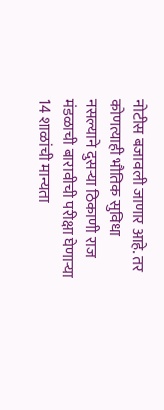नोटीस बजावली जाणार आहे. तर कोणत्याही भौतिक सुविधा नसल्याने दुसऱ्या ठिकाणी राज मंडळाची बारावीची परीक्षा घेणाऱ्या 14 शाळांची मान्यता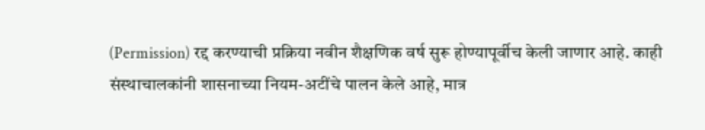(Permission) रद्द करण्याची प्रक्रिया नवीन शैक्षणिक वर्ष सुरू होण्यापूर्वीच केली जाणार आहे. काही संस्थाचालकांनी शासनाच्या नियम-अटींचे पालन केले आहे, मात्र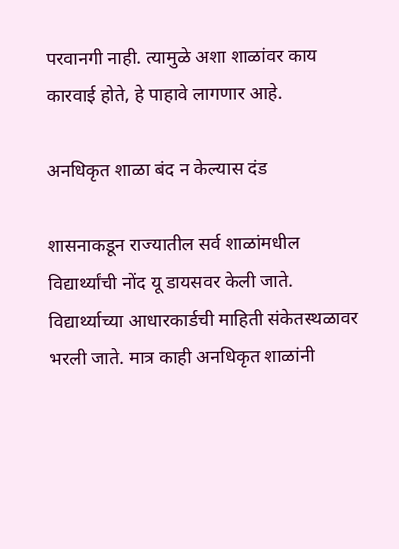परवानगी नाही. त्यामुळे अशा शाळांवर काय कारवाई होते, हे पाहावे लागणार आहे.

अनधिकृत शाळा बंद न केल्यास दंड

शासनाकडून राज्यातील सर्व शाळांमधील विद्यार्थ्यांची नोंद यू डायसवर केली जाते. विद्यार्थ्याच्या आधारकार्डची माहिती संकेतस्थळावर भरली जाते. मात्र काही अनधिकृत शाळांनी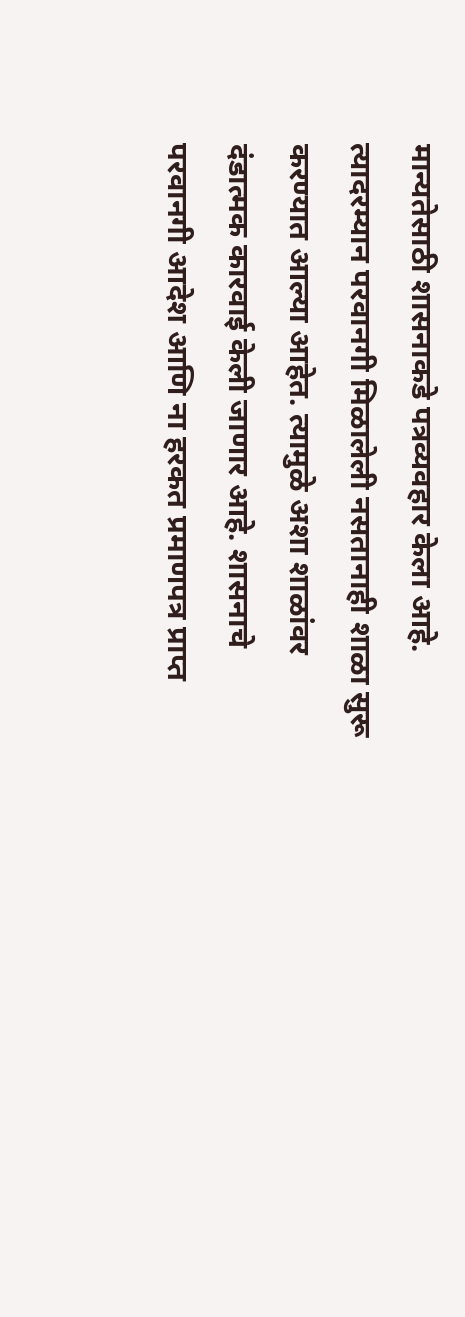मान्यतेसाठी शासनाकडे पत्रव्यवहार केला आहे. त्यादरम्यान परवानगी मिळालेली नसतानाही शाळा सुरू करण्यात आल्या आहेत. त्यामुळे अशा शाळांवर दंडात्मक कारवाई केली जाणार आहे. शासनाचे परवानगी आदेश आणि ना हरकत प्रमाणपत्र प्राप्त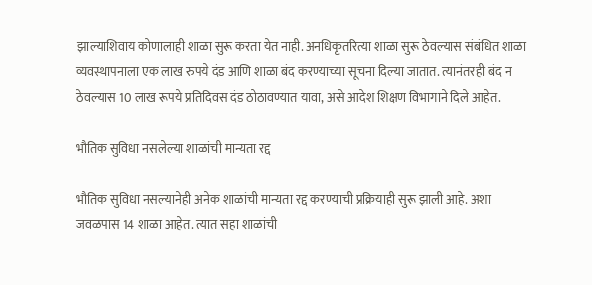झाल्याशिवाय कोणालाही शाळा सुरू करता येत नाही. अनधिकृतरित्या शाळा सुरू ठेवल्यास संबंधित शाळा व्यवस्थापनाला एक लाख रुपये दंड आणि शाळा बंद करण्याच्या सूचना दिल्या जातात. त्यानंतरही बंद न ठेवल्यास 10 लाख रूपये प्रतिदिवस दंड ठोठावण्यात यावा, असे आदेश शिक्षण विभागाने दिले आहेत.

भौतिक सुविधा नसलेल्या शाळांची मान्यता रद्द

भौतिक सुविधा नसल्यानेही अनेक शाळांची मान्यता रद्द करण्याची प्रक्रियाही सुरू झाली आहे. अशा जवळपास 14 शाळा आहेत. त्यात सहा शाळांची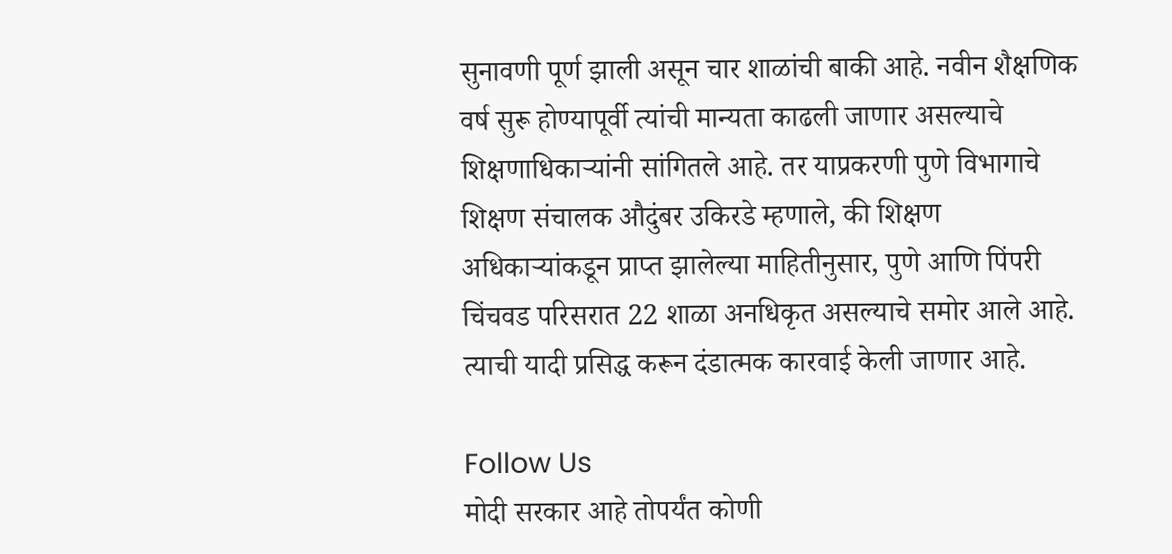सुनावणी पूर्ण झाली असून चार शाळांची बाकी आहे. नवीन शैक्षणिक वर्ष सुरू होण्यापूर्वी त्यांची मान्यता काढली जाणार असल्याचे शिक्षणाधिकाऱ्यांनी सांगितले आहे. तर याप्रकरणी पुणे विभागाचे शिक्षण संचालक औदुंबर उकिरडे म्हणाले, की शिक्षण अधिकाऱ्यांकडून प्राप्त झालेल्या माहितीनुसार, पुणे आणि पिंपरी चिंचवड परिसरात 22 शाळा अनधिकृत असल्याचे समोर आले आहे. त्याची यादी प्रसिद्ध करून दंडात्मक कारवाई केली जाणार आहे.

Follow Us
मोदी सरकार आहे तोपर्यंत कोणी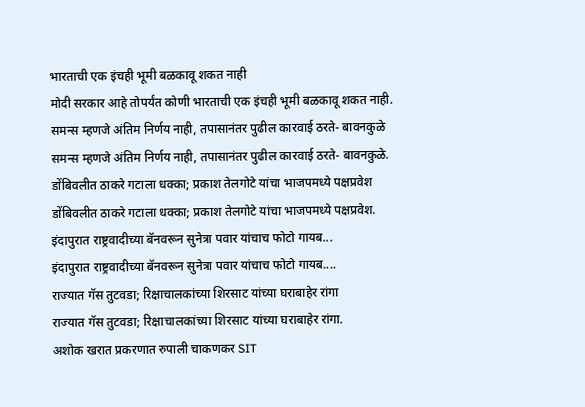भारताची एक इंचही भूमी बळकावू शकत नाही
मोदी सरकार आहे तोपर्यंत कोणी भारताची एक इंचही भूमी बळकावू शकत नाही.
समन्स म्हणजे अंतिम निर्णय नाही, तपासानंतर पुढील कारवाई ठरते- बावनकुळे
समन्स म्हणजे अंतिम निर्णय नाही, तपासानंतर पुढील कारवाई ठरते- बावनकुळे.
डोंबिवलीत ठाकरे गटाला धक्का; प्रकाश तेलगोटे यांचा भाजपमध्ये पक्षप्रवेश
डोंबिवलीत ठाकरे गटाला धक्का; प्रकाश तेलगोटे यांचा भाजपमध्ये पक्षप्रवेश.
इंदापुरात राष्ट्रवादीच्या बॅनवरून सुनेत्रा पवार यांचाच फोटो गायब...
इंदापुरात राष्ट्रवादीच्या बॅनवरून सुनेत्रा पवार यांचाच फोटो गायब....
राज्यात गॅस तुटवडा; रिक्षाचालकांच्या शिरसाट यांच्या घराबाहेर रांगा
राज्यात गॅस तुटवडा; रिक्षाचालकांच्या शिरसाट यांच्या घराबाहेर रांगा.
अशोक खरात प्रकरणात रुपाली चाकणकर SIT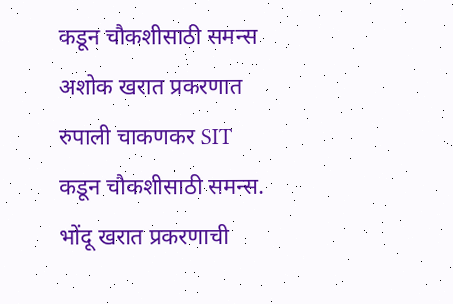कडून चौकशीसाठी समन्स
अशोक खरात प्रकरणात रुपाली चाकणकर SIT कडून चौकशीसाठी समन्स.
भोंदू खरात प्रकरणाची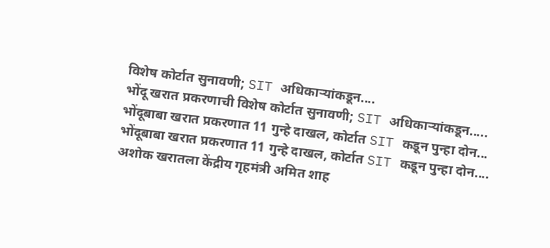विशेष कोर्टात सुनावणी; SIT अधिकाऱ्यांकडून....
भोंदू खरात प्रकरणाची विशेष कोर्टात सुनावणी; SIT अधिकाऱ्यांकडून.....
भोंदूबाबा खरात प्रकरणात 11 गुन्हे दाखल, कोर्टात SIT कडून पुन्हा दोन...
भोंदूबाबा खरात प्रकरणात 11 गुन्हे दाखल, कोर्टात SIT कडून पुन्हा दोन....
अशोक खरातला केंद्रीय गृहमंत्री अमित शाह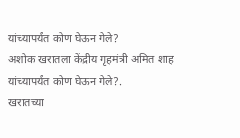यांच्यापर्यंत कोण घेऊन गेले?
अशोक खरातला केंद्रीय गृहमंत्री अमित शाह यांच्यापर्यंत कोण घेऊन गेले?.
खरातच्या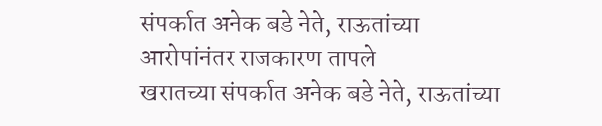संपर्कात अनेक बडे नेते, राऊतांच्या आरोपांनंतर राजकारण तापले
खरातच्या संपर्कात अनेक बडे नेते, राऊतांच्या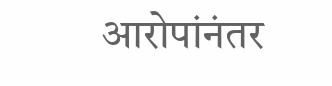आरोपांनंतर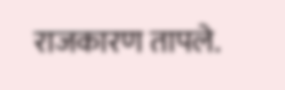राजकारण तापले.